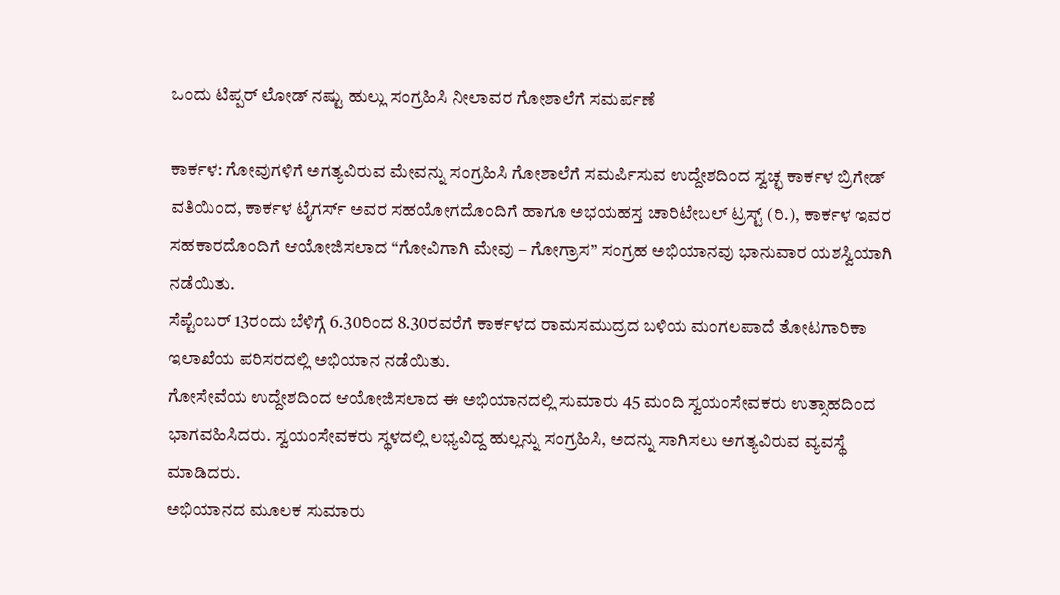ಒಂದು ಟಿಪ್ಪರ್ ಲೋಡ್ ನಷ್ಟು ಹುಲ್ಲು ಸಂಗ್ರಹಿಸಿ ನೀಲಾವರ ಗೋಶಾಲೆಗೆ ಸಮರ್ಪಣೆ

ಕಾರ್ಕಳ: ಗೋವುಗಳಿಗೆ ಅಗತ್ಯವಿರುವ ಮೇವನ್ನು ಸಂಗ್ರಹಿಸಿ ಗೋಶಾಲೆಗೆ ಸಮರ್ಪಿಸುವ ಉದ್ದೇಶದಿಂದ ಸ್ವಚ್ಛ ಕಾರ್ಕಳ ಬ್ರಿಗೇಡ್ ವತಿಯಿಂದ, ಕಾರ್ಕಳ ಟೈಗರ್ಸ್ ಅವರ ಸಹಯೋಗದೊಂದಿಗೆ ಹಾಗೂ ಅಭಯಹಸ್ತ ಚಾರಿಟೇಬಲ್ ಟ್ರಸ್ಟ್ (ರಿ.), ಕಾರ್ಕಳ ಇವರ ಸಹಕಾರದೊಂದಿಗೆ ಆಯೋಜಿಸಲಾದ “ಗೋವಿಗಾಗಿ ಮೇವು – ಗೋಗ್ರಾಸ” ಸಂಗ್ರಹ ಅಭಿಯಾನವು ಭಾನುವಾರ ಯಶಸ್ವಿಯಾಗಿ ನಡೆಯಿತು.
ಸೆಪ್ಟೆಂಬರ್ 13ರಂದು ಬೆಳಿಗ್ಗೆ 6.30ರಿಂದ 8.30ರವರೆಗೆ ಕಾರ್ಕಳದ ರಾಮಸಮುದ್ರದ ಬಳಿಯ ಮಂಗಲಪಾದೆ ತೋಟಗಾರಿಕಾ ಇಲಾಖೆಯ ಪರಿಸರದಲ್ಲಿ ಅಭಿಯಾನ ನಡೆಯಿತು.
ಗೋಸೇವೆಯ ಉದ್ದೇಶದಿಂದ ಆಯೋಜಿಸಲಾದ ಈ ಅಭಿಯಾನದಲ್ಲಿ ಸುಮಾರು 45 ಮಂದಿ ಸ್ವಯಂಸೇವಕರು ಉತ್ಸಾಹದಿಂದ ಭಾಗವಹಿಸಿದರು. ಸ್ವಯಂಸೇವಕರು ಸ್ಥಳದಲ್ಲಿ ಲಭ್ಯವಿದ್ದ ಹುಲ್ಲನ್ನು ಸಂಗ್ರಹಿಸಿ, ಅದನ್ನು ಸಾಗಿಸಲು ಅಗತ್ಯವಿರುವ ವ್ಯವಸ್ಥೆ ಮಾಡಿದರು.
ಅಭಿಯಾನದ ಮೂಲಕ ಸುಮಾರು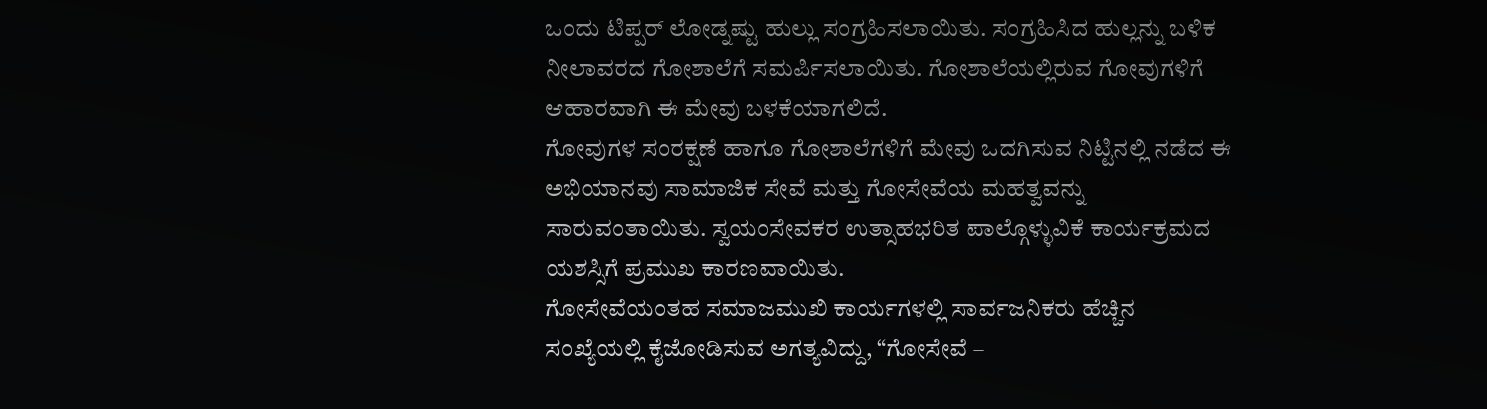ಒಂದು ಟಿಪ್ಪರ್ ಲೋಡ್ನಷ್ಟು ಹುಲ್ಲು ಸಂಗ್ರಹಿಸಲಾಯಿತು. ಸಂಗ್ರಹಿಸಿದ ಹುಲ್ಲನ್ನು ಬಳಿಕ ನೀಲಾವರದ ಗೋಶಾಲೆಗೆ ಸಮರ್ಪಿಸಲಾಯಿತು. ಗೋಶಾಲೆಯಲ್ಲಿರುವ ಗೋವುಗಳಿಗೆ ಆಹಾರವಾಗಿ ಈ ಮೇವು ಬಳಕೆಯಾಗಲಿದೆ.
ಗೋವುಗಳ ಸಂರಕ್ಷಣೆ ಹಾಗೂ ಗೋಶಾಲೆಗಳಿಗೆ ಮೇವು ಒದಗಿಸುವ ನಿಟ್ಟಿನಲ್ಲಿ ನಡೆದ ಈ ಅಭಿಯಾನವು ಸಾಮಾಜಿಕ ಸೇವೆ ಮತ್ತು ಗೋಸೇವೆಯ ಮಹತ್ವವನ್ನು ಸಾರುವಂತಾಯಿತು. ಸ್ವಯಂಸೇವಕರ ಉತ್ಸಾಹಭರಿತ ಪಾಲ್ಗೊಳ್ಳುವಿಕೆ ಕಾರ್ಯಕ್ರಮದ ಯಶಸ್ಸಿಗೆ ಪ್ರಮುಖ ಕಾರಣವಾಯಿತು.
ಗೋಸೇವೆಯಂತಹ ಸಮಾಜಮುಖಿ ಕಾರ್ಯಗಳಲ್ಲಿ ಸಾರ್ವಜನಿಕರು ಹೆಚ್ಚಿನ ಸಂಖ್ಯೆಯಲ್ಲಿ ಕೈಜೋಡಿಸುವ ಅಗತ್ಯವಿದ್ದು, “ಗೋಸೇವೆ –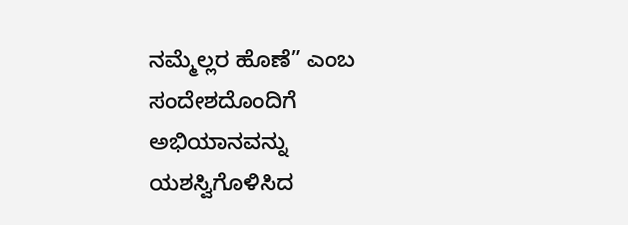ನಮ್ಮೆಲ್ಲರ ಹೊಣೆ” ಎಂಬ ಸಂದೇಶದೊಂದಿಗೆ ಅಭಿಯಾನವನ್ನು ಯಶಸ್ವಿಗೊಳಿಸಿದ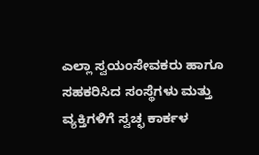ಎಲ್ಲಾ ಸ್ವಯಂಸೇವಕರು ಹಾಗೂ ಸಹಕರಿಸಿದ ಸಂಸ್ಥೆಗಳು ಮತ್ತು ವ್ಯಕ್ತಿಗಳಿಗೆ ಸ್ವಚ್ಛ ಕಾರ್ಕಳ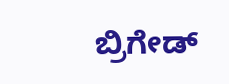ಬ್ರಿಗೇಡ್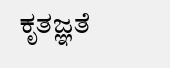ಕೃತಜ್ಞತೆ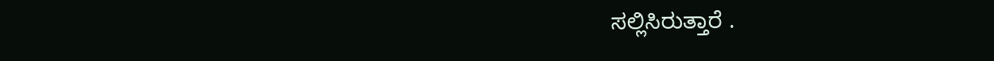ಸಲ್ಲಿಸಿರುತ್ತಾರೆ .